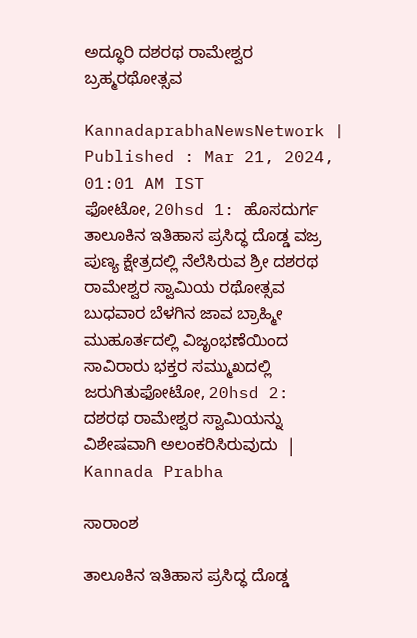ಅದ್ಧೂರಿ ದಶರಥ ರಾಮೇಶ್ವರ ಬ್ರಹ್ಮರಥೋತ್ಸವ

KannadaprabhaNewsNetwork |
Published : Mar 21, 2024, 01:01 AM IST
ಫೋಟೋ, 20hsd 1: ಹೊಸದುರ್ಗ ತಾಲೂಕಿನ ಇತಿಹಾಸ ಪ್ರಸಿದ್ಧ ದೊಡ್ಡ ವಜ್ರ ಪುಣ್ಯ ಕ್ಷೇತ್ರದಲ್ಲಿ ನೆಲೆಸಿರುವ ಶ್ರೀ ದಶರಥ ರಾಮೇಶ್ವರ ಸ್ವಾಮಿಯ ರಥೋತ್ಸವ ಬುಧವಾರ ಬೆಳಗಿನ ಜಾವ ಬ್ರಾಹ್ಮೀ ಮುಹೂರ್ತದಲ್ಲಿ ವಿಜೃಂಭಣೆಯಿಂದ ಸಾವಿರಾರು ಭಕ್ತರ ಸಮ್ಮುಖದಲ್ಲಿ ಜರುಗಿತುಫೋಟೋ, 20hsd 2: ದಶರಥ ರಾಮೇಶ್ವರ ಸ್ವಾಮಿಯನ್ನು ವಿಶೇಷವಾಗಿ ಅಲಂಕರಿಸಿರುವುದು  | Kannada Prabha

ಸಾರಾಂಶ

ತಾಲೂಕಿನ ಇತಿಹಾಸ ಪ್ರಸಿದ್ಧ ದೊಡ್ಡ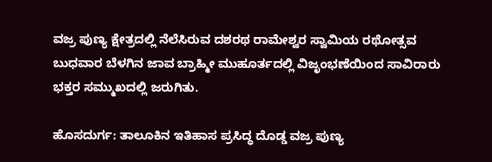ವಜ್ರ ಪುಣ್ಯ ಕ್ಷೇತ್ರದಲ್ಲಿ ನೆಲೆಸಿರುವ ದಶರಥ ರಾಮೇಶ್ವರ ಸ್ವಾಮಿಯ ರಥೋತ್ಸವ ಬುಧವಾರ ಬೆಳಗಿನ ಜಾವ ಬ್ರಾಹ್ಮೀ ಮುಹೂರ್ತದಲ್ಲಿ ವಿಜೃಂಭಣೆಯಿಂದ ಸಾವಿರಾರು ಭಕ್ತರ ಸಮ್ಮುಖದಲ್ಲಿ ಜರುಗಿತು.

ಹೊಸದುರ್ಗ: ತಾಲೂಕಿನ ಇತಿಹಾಸ ಪ್ರಸಿದ್ಧ ದೊಡ್ಡ ವಜ್ರ ಪುಣ್ಯ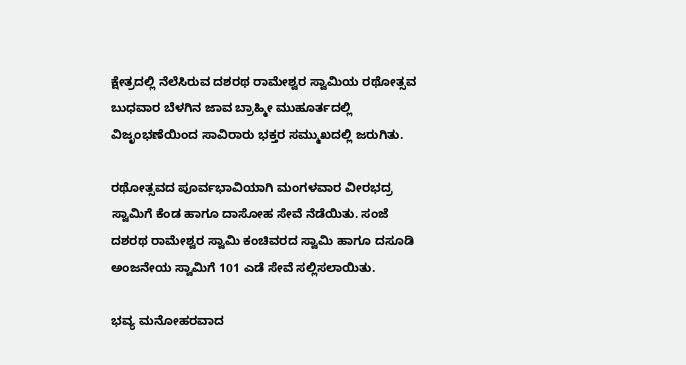ಕ್ಷೇತ್ರದಲ್ಲಿ ನೆಲೆಸಿರುವ ದಶರಥ ರಾಮೇಶ್ವರ ಸ್ವಾಮಿಯ ರಥೋತ್ಸವ ಬುಧವಾರ ಬೆಳಗಿನ ಜಾವ ಬ್ರಾಹ್ಮೀ ಮುಹೂರ್ತದಲ್ಲಿ ವಿಜೃಂಭಣೆಯಿಂದ ಸಾವಿರಾರು ಭಕ್ತರ ಸಮ್ಮುಖದಲ್ಲಿ ಜರುಗಿತು.

ರಥೋತ್ಸವದ ಪೂರ್ವಭಾವಿಯಾಗಿ ಮಂಗಳವಾರ ವೀರಭದ್ರ ಸ್ವಾಮಿಗೆ ಕೆಂಡ ಹಾಗೂ ದಾಸೋಹ ಸೇವೆ ನೆಡೆಯಿತು. ಸಂಜೆ ದಶರಥ ರಾಮೇಶ್ವರ ಸ್ವಾಮಿ ಕಂಚಿವರದ ಸ್ವಾಮಿ ಹಾಗೂ ದಸೂಡಿ ಅಂಜನೇಯ ಸ್ವಾಮಿಗೆ 101 ಎಡೆ ಸೇವೆ ಸಲ್ಲಿಸಲಾಯಿತು.

ಭವ್ಯ ಮನೋಹರವಾದ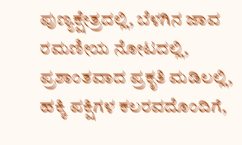ಪುಣ್ಯಕ್ಷೇತ್ರದಲ್ಲಿ, ಬೆಳಗಿನ ಜಾವ ರಮಣೀಯ ನೋಟದಲ್ಲಿ, ಪ್ರಶಾಂತವಾದ ಪ್ರಕೃತಿ ಮಡಿಲಲ್ಲಿ, ಹಕ್ಕಿ ಪಕ್ಷಿಗಳ ಕಲರವದೊಂದಿಗೆ,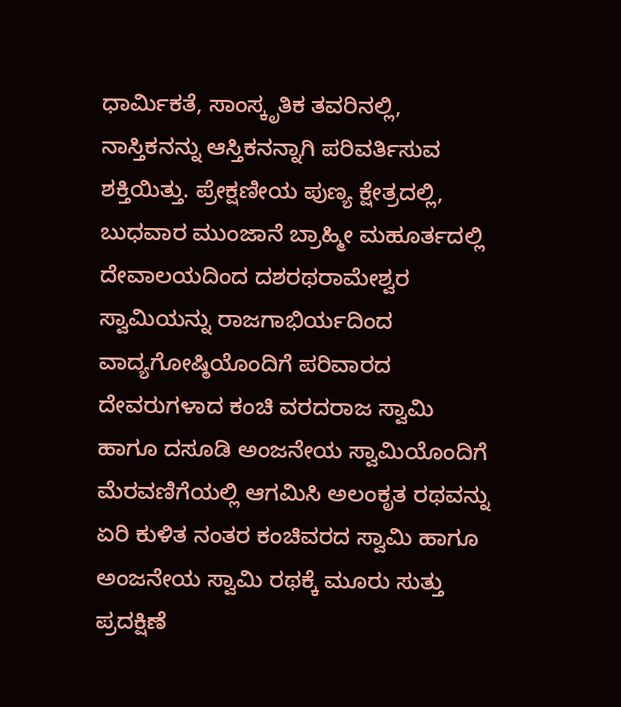ಧಾರ್ಮಿಕತೆ, ಸಾಂಸ್ಕೃತಿಕ ತವರಿನಲ್ಲಿ, ನಾಸ್ತಿಕನನ್ನು ಆಸ್ತಿಕನನ್ನಾಗಿ ಪರಿವರ್ತಿಸುವ ಶಕ್ತಿಯಿತ್ತು. ಪ್ರೇಕ್ಷಣೀಯ ಪುಣ್ಯ ಕ್ಷೇತ್ರದಲ್ಲಿ, ಬುಧವಾರ ಮುಂಜಾನೆ ಬ್ರಾಹ್ಮೀ ಮಹೂರ್ತದಲ್ಲಿ ದೇವಾಲಯದಿಂದ ದಶರಥರಾಮೇಶ್ವರ ಸ್ವಾಮಿಯನ್ನು ರಾಜಗಾಭಿರ್ಯದಿಂದ ವಾದ್ಯಗೋಷ್ಠಿಯೊಂದಿಗೆ ಪರಿವಾರದ ದೇವರುಗಳಾದ ಕಂಚಿ ವರದರಾಜ ಸ್ವಾಮಿ ಹಾಗೂ ದಸೂಡಿ ಅಂಜನೇಯ ಸ್ವಾಮಿಯೊಂದಿಗೆ ಮೆರವಣಿಗೆಯಲ್ಲಿ ಆಗಮಿಸಿ ಅಲಂಕೃತ ರಥವನ್ನು ಏರಿ ಕುಳಿತ ನಂತರ ಕಂಚಿವರದ ಸ್ವಾಮಿ ಹಾಗೂ ಅಂಜನೇಯ ಸ್ವಾಮಿ ರಥಕ್ಕೆ ಮೂರು ಸುತ್ತು ಪ್ರದಕ್ಷಿಣೆ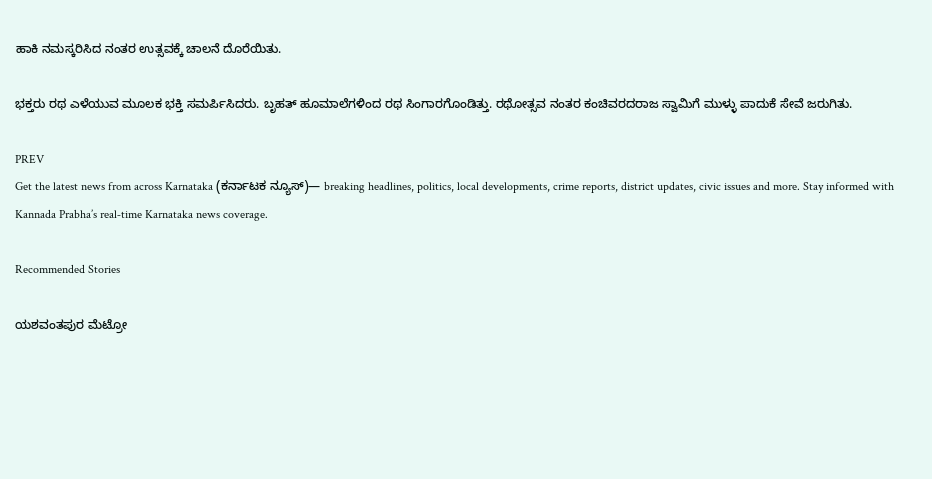ಹಾಕಿ ನಮಸ್ಕರಿಸಿದ ನಂತರ ಉತ್ಸವಕ್ಕೆ ಚಾಲನೆ ದೊರೆಯಿತು.

ಭಕ್ತರು ರಥ ಎಳೆಯುವ ಮೂಲಕ ಭಕ್ತಿ ಸಮರ್ಪಿಸಿದರು. ಬೃಹತ್ ಹೂಮಾಲೆಗಳಿಂದ ರಥ ಸಿಂಗಾರಗೊಂಡಿತ್ತು. ರಥೋತ್ಸವ ನಂತರ ಕಂಚಿವರದರಾಜ ಸ್ವಾಮಿಗೆ ಮುಳ್ಳು ಪಾದುಕೆ ಸೇವೆ ಜರುಗಿತು.

PREV
Get the latest news from across Karnataka (ಕರ್ನಾಟಕ ನ್ಯೂಸ್)— breaking headlines, politics, local developments, crime reports, district updates, civic issues and more. Stay informed with Kannada Prabha’s real‑time Karnataka news coverage.

Recommended Stories

ಯಶವಂತಪುರ ಮೆಟ್ರೋ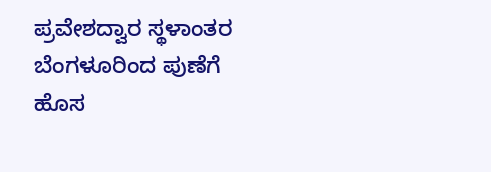ಪ್ರವೇಶದ್ವಾರ ಸ್ಥಳಾಂತರ
ಬೆಂಗಳೂರಿಂದ ಪುಣೆಗೆ ಹೊಸ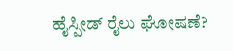ಹೈಸ್ಪೀಡ್‌ ರೈಲು ಘೋಷಣೆ?